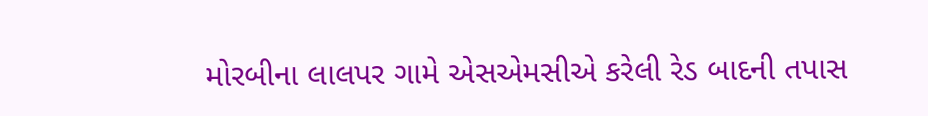મોરબીના લાલપર ગામે એસએમસીએ કરેલી રેડ બાદની તપાસ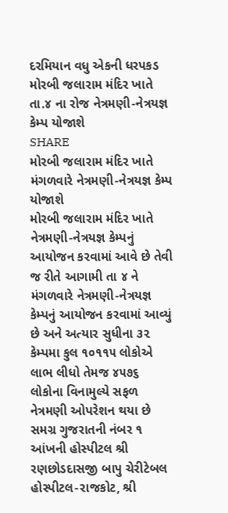દરમિયાન વધુ એકની ધરપકડ
મોરબી જલારામ મંદિર ખાતે તા.૪ ના રોજ નેત્રમણી-નેત્રયજ્ઞ કેમ્પ યોજાશે
SHARE
મોરબી જલારામ મંદિર ખાતે મંગળવારે નેત્રમણી-નેત્રયજ્ઞ કેમ્પ યોજાશે
મોરબી જલારામ મંદિર ખાતે નેત્રમણી-નેત્રયજ્ઞ કેમ્પનું આયોજન કરવામાં આવે છે તેવી જ રીતે આગામી તા ૪ ને મંગળવારે નેત્રમણી-નેત્રયજ્ઞ કેમ્પનું આયોજન કરવામાં આવ્યું છે અને અત્યાર સુધીના ૩૨ કેમ્પમા કુલ ૧૦૧૧૫ લોકોએ લાભ લીધો તેમજ ૪૫૭૬ લોકોના વિનામુલ્યે સફળ નેત્રમણી ઓપરેશન થયા છે
સમગ્ર ગુજરાતની નંબર ૧ આંખની હોસ્પીટલ શ્રી રણછોડદાસજી બાપુ ચેરીટેબલ હોસ્પીટલ-રાજકોટ, શ્રી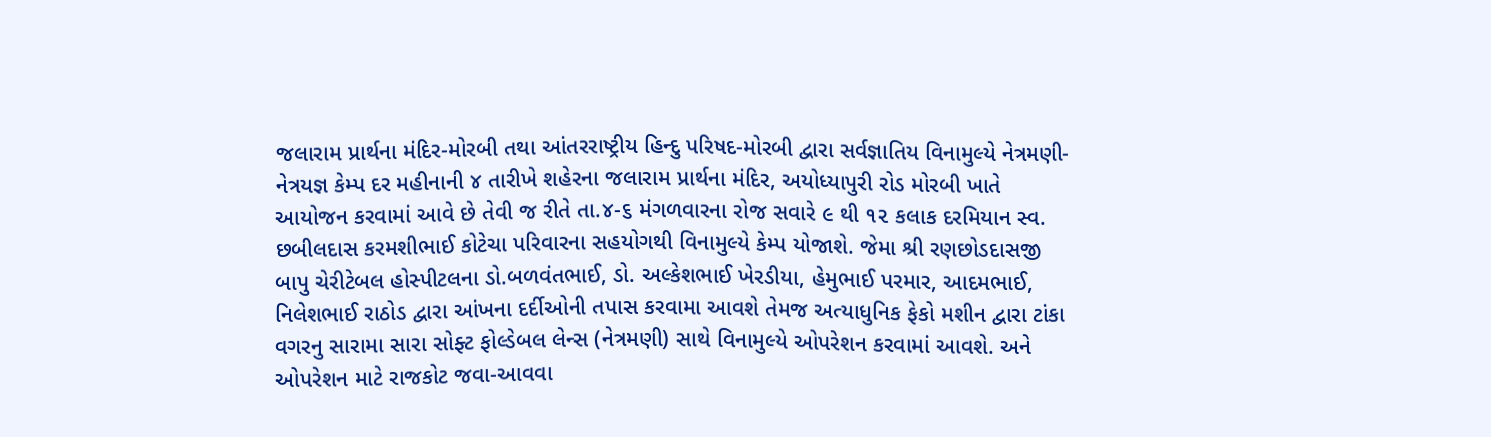જલારામ પ્રાર્થના મંદિર-મોરબી તથા આંતરરાષ્ટ્રીય હિન્દુ પરિષદ-મોરબી દ્વારા સર્વજ્ઞાતિય વિનામુલ્યે નેત્રમણી-નેત્રયજ્ઞ કેમ્પ દર મહીનાની ૪ તારીખે શહેરના જલારામ પ્રાર્થના મંદિર, અયોધ્યાપુરી રોડ મોરબી ખાતે આયોજન કરવામાં આવે છે તેવી જ રીતે તા.૪-૬ મંગળવારના રોજ સવારે ૯ થી ૧૨ કલાક દરમિયાન સ્વ. છબીલદાસ કરમશીભાઈ કોટેચા પરિવારના સહયોગથી વિનામુલ્યે કેમ્પ યોજાશે. જેમા શ્રી રણછોડદાસજી બાપુ ચેરીટેબલ હોસ્પીટલના ડો.બળવંતભાઈ, ડો. અલ્કેશભાઈ ખેરડીયા, હેમુભાઈ પરમાર, આદમભાઈ, નિલેશભાઈ રાઠોડ દ્વારા આંખના દર્દીઓની તપાસ કરવામા આવશે તેમજ અત્યાધુનિક ફેકો મશીન દ્વારા ટાંકા વગરનુ સારામા સારા સોફ્ટ ફોલ્ડેબલ લેન્સ (નેત્રમણી) સાથે વિનામુલ્યે ઓપરેશન કરવામાં આવશે. અને ઓપરેશન માટે રાજકોટ જવા-આવવા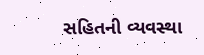સહિતની વ્યવસ્થા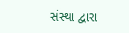સંસ્થા દ્વારા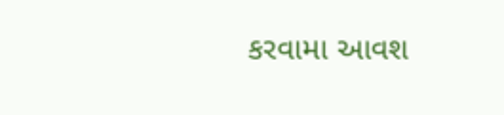કરવામા આવશ